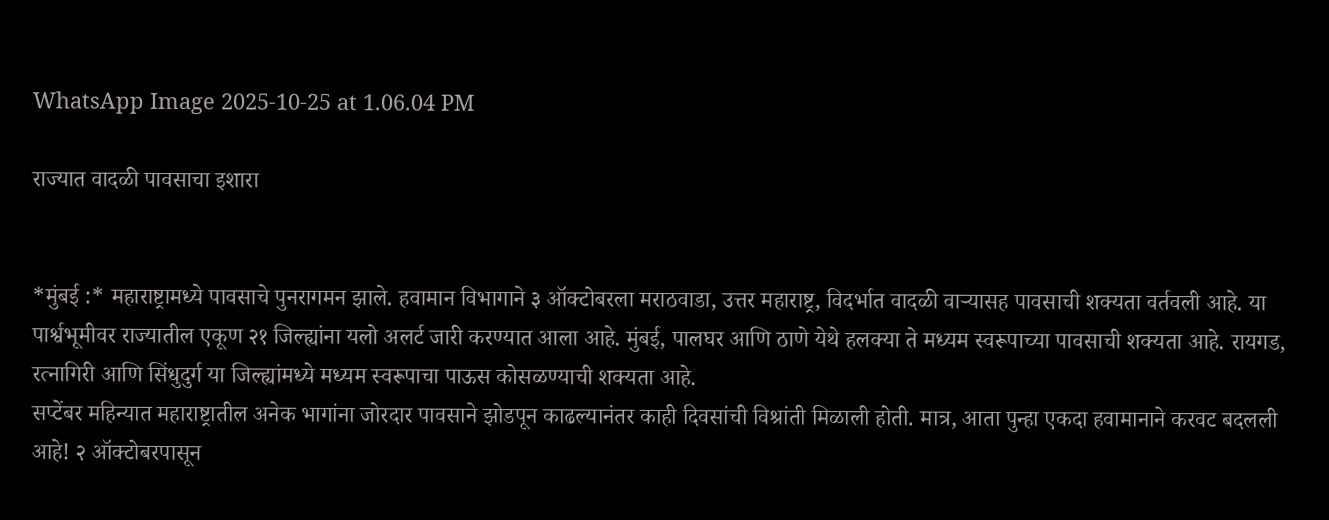WhatsApp Image 2025-10-25 at 1.06.04 PM

राज्यात वादळी पावसाचा इशारा


*मुंबई :* महाराष्ट्रामध्ये पावसाचे पुनरागमन झाले. हवामान विभागाने ३ ऑक्टोबरला मराठवाडा, उत्तर महाराष्ट्र, विदर्भात वादळी वाऱ्यासह पावसाची शक्यता वर्तवली आहे. या पार्श्वभूमीवर राज्यातील एकूण २१ जिल्ह्यांना यलो अलर्ट जारी करण्यात आला आहे. मुंबई, पालघर आणि ठाणे येथे हलक्या ते मध्यम स्वरूपाच्या पावसाची शक्यता आहे. रायगड, रत्नागिरी आणि सिंधुदुर्ग या जिल्ह्यांमध्ये मध्यम स्वरूपाचा पाऊस कोसळण्याची शक्यता आहे.
सप्टेंबर महिन्यात महाराष्ट्रातील अनेक भागांना जोरदार पावसाने झोडपून काढल्यानंतर काही दिवसांची विश्रांती मिळाली होती. मात्र, आता पुन्हा एकदा हवामानाने करवट बदलली आहे! २ ऑक्टोबरपासून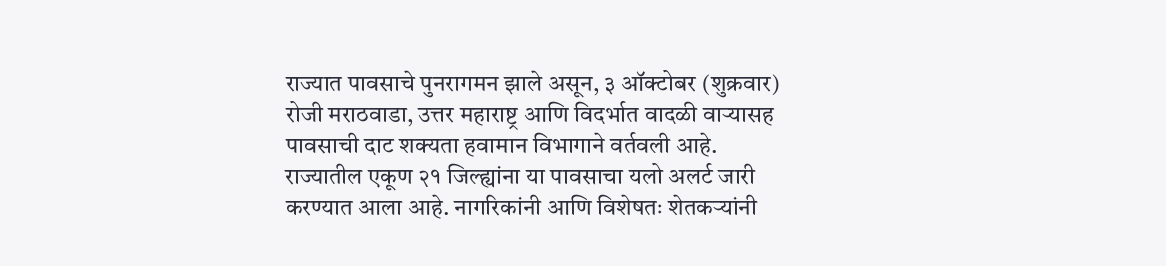राज्यात पावसाचे पुनरागमन झाले असून, ३ ऑक्टोबर (शुक्रवार) रोजी मराठवाडा, उत्तर महाराष्ट्र आणि विदर्भात वादळी वाऱ्यासह पावसाची दाट शक्यता हवामान विभागाने वर्तवली आहे. राज्यातील एकूण २१ जिल्ह्यांना या पावसाचा यलो अलर्ट जारी करण्यात आला आहे. नागरिकांनी आणि विशेषतः शेतकऱ्यांनी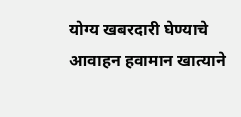योग्य खबरदारी घेण्याचे आवाहन हवामान खात्याने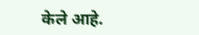केले आहे.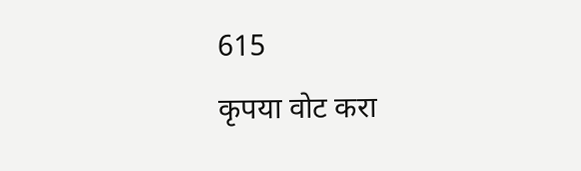615
कृपया वोट करा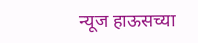न्यूज हाऊसच्या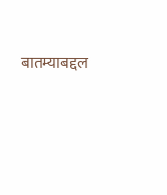बातम्याबद्दल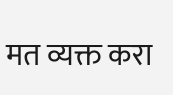मत व्यक्त करा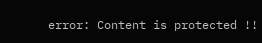error: Content is protected !!